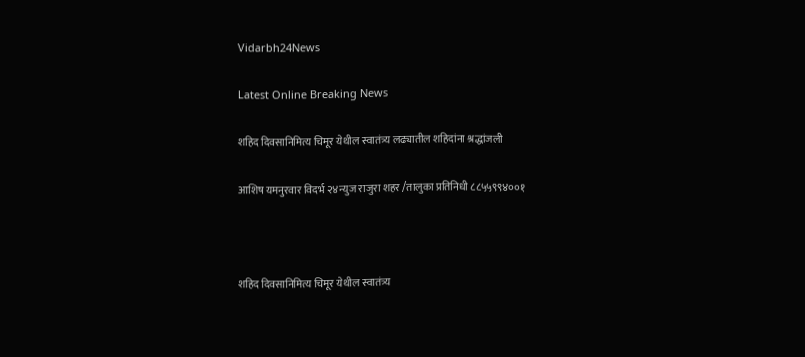Vidarbh24News

Latest Online Breaking News

शहिद दिवसानिमित्य चिमूर येथील स्वातंत्र्य लढ्यातील शहिदांना श्रद्धांजली

आशिष यमनुरवार विदर्भ २४न्युज राजुरा शहर /तालुका प्रतिनिधी ८८५५९९४००१



शहिद दिवसानिमित्य चिमूर येथील स्वातंत्र्य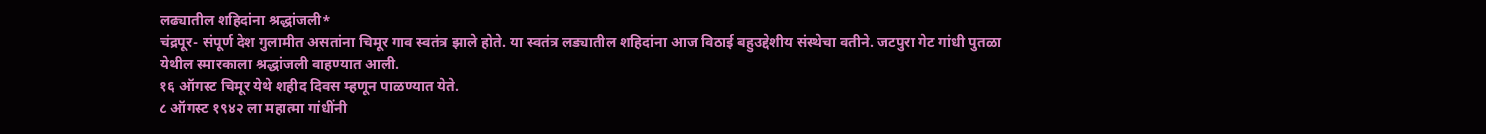लढ्यातील शहिदांना श्रद्धांजली*
चंद्रपूर- संपूर्ण देश गुलामीत असतांना चिमूर गाव स्वतंत्र झाले होते. या स्वतंत्र लड्यातील शहिदांना आज विठाई बहुउद्देशीय संस्थेचा वतीने. जटपुरा गेट गांधी पुतळा येथील स्मारकाला श्रद्धांजली वाहण्यात आली.
१६ ऑगस्ट चिमूर येथे शहीद दिवस म्हणून पाळण्यात येते.
८ ऑगस्ट १९४२ ला महात्मा गांधींनी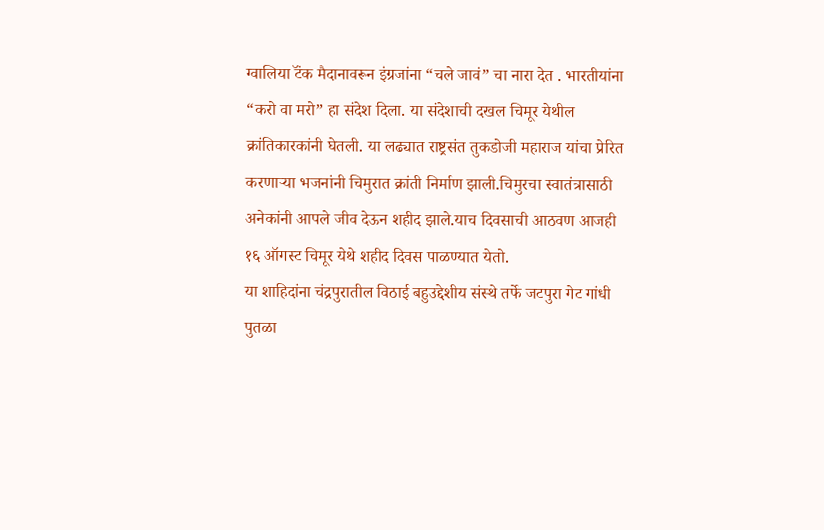ग्वालिया टॅंक मैदानावरून इंग्रजांना “चले जावं” चा नारा देत . भारतीयांना “करो वा मरो” हा संदेश दिला. या संदेशाची दखल चिमूर येथील क्रांतिकारकांनी घेतली. या लढ्यात राष्ट्रसंत तुकडोजी महाराज यांचा प्रेरित करणाऱ्या भजनांनी चिमुरात क्रांती निर्माण झाली.चिमुरचा स्वातंत्रासाठी अनेकांनी आपले जीव देऊन शहीद झाले.याच दिवसाची आठवण आजही १६ ऑगस्ट चिमूर येथे शहीद दिवस पाळण्यात येतो.
या शाहिदांना चंद्रपुरातील विठाई बहुउद्देशीय संस्थे तर्फे जटपुरा गेट गांधी पुतळा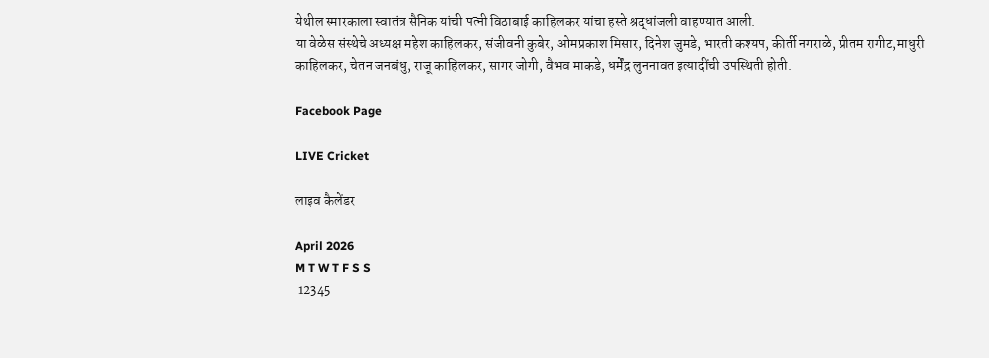येथील स्मारकाला स्वातंत्र सैनिक यांची पत्नी विठाबाई काहिलकर यांचा हस्ते श्रद्धांजली वाहण्यात आली.
या वेळेस संस्थेचे अध्यक्ष महेश काहिलकर, संजीवनी कुबेर, ओमप्रकाश मिसार, दिनेश जुमडे, भारती कश्यप, कीर्ती नगराळे, प्रीतम रागीट,माधुरी काहिलकर, चेतन जनबंधु, राजू काहिलकर, सागर जोगी, वैभव माकडे, धर्मेंद्र लुननावत इत्यादींची उपस्थिती होती.

Facebook Page

LIVE Cricket

लाइव कैलेंडर

April 2026
M T W T F S S
 12345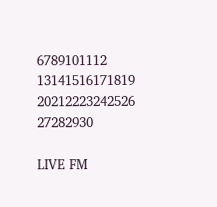6789101112
13141516171819
20212223242526
27282930

LIVE FM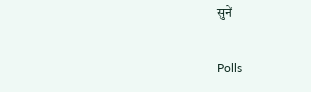सुनें

Polls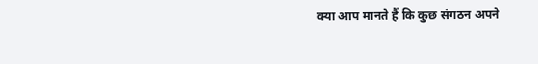क्या आप मानते हैं कि कुछ संगठन अपने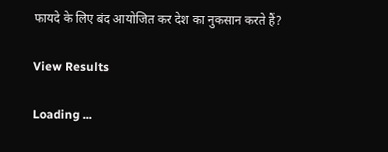फायदे के लिए बंद आयोजित कर देश का नुकसान करते हैं?

View Results

Loading ...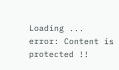Loading ...
error: Content is protected !!